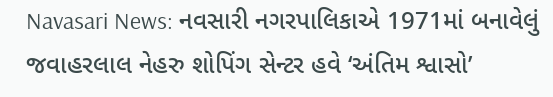Navasari News: નવસારી નગરપાલિકાએ 1971માં બનાવેલું જવાહરલાલ નેહરુ શોપિંગ સેન્ટર હવે ‘અંતિમ શ્વાસો’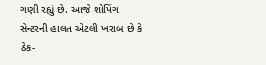ગણી રહ્યું છે. આજે શોપિંગ સેન્ટરની હાલત એટલી ખરાબ છે કે ઠેક-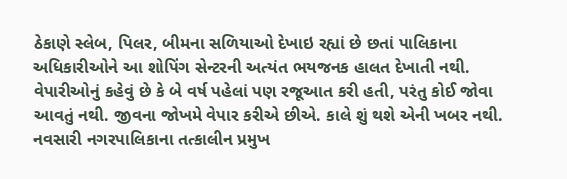ઠેકાણે સ્લેબ, પિલર, બીમના સળિયાઓ દેખાઇ રહ્યાં છે છતાં પાલિકાના અધિકારીઓને આ શોપિંગ સેન્ટરની અત્યંત ભયજનક હાલત દેખાતી નથી. વેપારીઓનું કહેવું છે કે બે વર્ષ પહેલાં પણ રજૂઆત કરી હતી, પરંતુ કોઈ જોવા આવતું નથી. જીવના જોખમે વેપાર કરીએ છીએ. કાલે શું થશે એની ખબર નથી.
નવસારી નગરપાલિકાના તત્કાલીન પ્રમુખ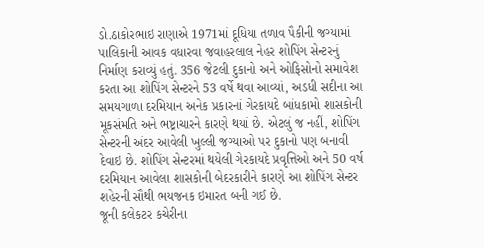ડો.ઠાકોરભાઇ રાણાએ 1971માં દૂધિયા તળાવ પૈકીની જગ્યામાં પાલિકાની આવક વધારવા જવાહરલાલ નેહર શોપિંગ સેન્ટરનું નિર્માણ કરાવ્યું હતું. 356 જેટલી દુકાનો અને ઓફિસોનો સમાવેશ કરતા આ શોપિંગ સેન્ટરને 53 વર્ષે થવા આવ્યાં, અડધી સદીના આ સમયગાળા દરમિયાન અનેક પ્રકારનાં ગેરકાયદે બાંધકામો શાસકોની મૂકસંમતિ અને ભષ્ટ્રાચારને કારણે થયાં છે. એટલું જ નહીં, શોપિંગ સેન્ટરની અંદર આવેલી ખુલ્લી જગ્યાઓ પર દુકાનો પણ બનાવી દેવાઇ છે. શોપિંગ સેન્ટરમાં થયેલી ગેરકાયદે પ્રવૃત્તિઓ અને 50 વર્ષ દરમિયાન આવેલા શાસકોની બેદરકારીને કારણે આ શોપિંગ સેન્ટર શહેરની સૌથી ભયજનક ઇમારત બની ગઈ છે.
જૂની કલેકટર કચેરીના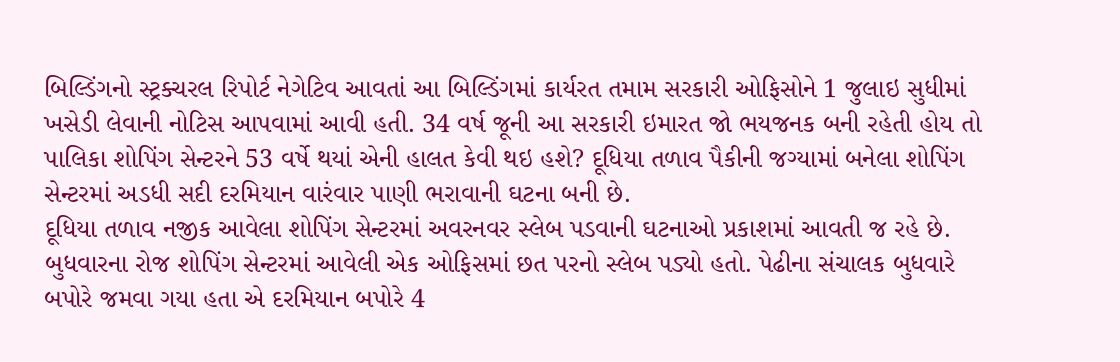બિલ્ડિંગનો સ્ટ્રક્ચરલ રિપોર્ટ નેગેટિવ આવતાં આ બિલ્ડિંગમાં કાર્યરત તમામ સરકારી ઓફિસોને 1 જુલાઇ સુધીમાં ખસેડી લેવાની નોટિસ આપવામાં આવી હતી. 34 વર્ષ જૂની આ સરકારી ઇમારત જો ભયજનક બની રહેતી હોય તો પાલિકા શોપિંગ સેન્ટરને 53 વર્ષે થયાં એની હાલત કેવી થઇ હશે? દૂધિયા તળાવ પૈકીની જગ્યામાં બનેલા શોપિંગ સેન્ટરમાં અડધી સદી દરમિયાન વારંવાર પાણી ભરાવાની ઘટના બની છે.
દૂધિયા તળાવ નજીક આવેલા શોપિંગ સેન્ટરમાં અવરનવર સ્લેબ પડવાની ઘટનાઓ પ્રકાશમાં આવતી જ રહે છે. બુધવારના રોજ શોપિંગ સેન્ટરમાં આવેલી એક ઓફિસમાં છત પરનો સ્લેબ પડ્યો હતો. પેઢીના સંચાલક બુધવારે બપોરે જમવા ગયા હતા એ દરમિયાન બપોરે 4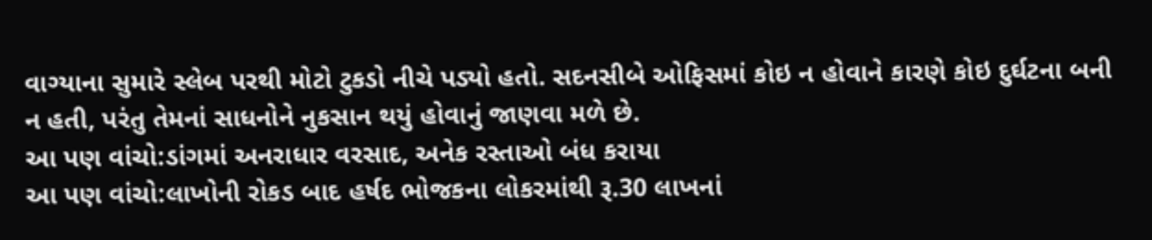વાગ્યાના સુમારે સ્લેબ પરથી મોટો ટુકડો નીચે પડ્યો હતો. સદનસીબે ઓફિસમાં કોઇ ન હોવાને કારણે કોઇ દુર્ઘટના બની ન હતી, પરંતુ તેમનાં સાધનોને નુકસાન થયું હોવાનું જાણવા મળે છે.
આ પણ વાંચો:ડાંગમાં અનરાધાર વરસાદ, અનેક રસ્તાઓ બંધ કરાયા
આ પણ વાંચો:લાખોની રોકડ બાદ હર્ષદ ભોજકના લોકરમાંથી રૂ.30 લાખનાં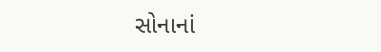સોનાનાં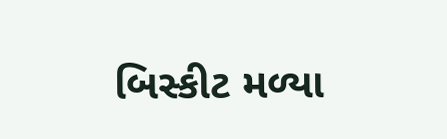બિસ્કીટ મળ્યા